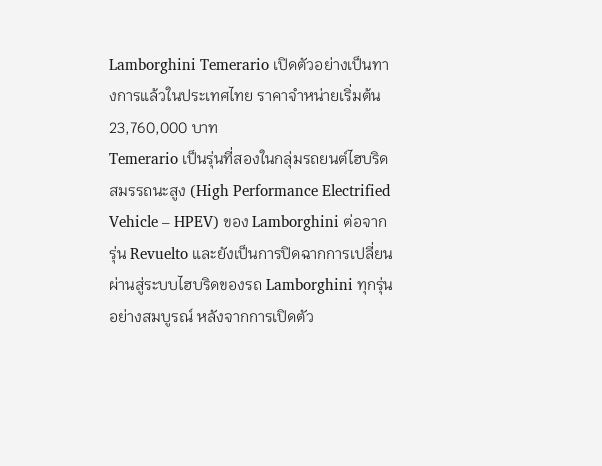Lamborghini Temerario เปิดตัวอย่างเป็นทางการแล้วในประเทศไทย ราคาจำหน่ายเริ่มต้น 23,760,000 บาท
Temerario เป็นรุ่นที่สองในกลุ่มรถยนต์ไฮบริดสมรรถนะสูง (High Performance Electrified Vehicle – HPEV) ของ Lamborghini ต่อจากรุ่น Revuelto และยังเป็นการปิดฉากการเปลี่ยนผ่านสู่ระบบไฮบริดของรถ Lamborghini ทุกรุ่นอย่างสมบูรณ์ หลังจากการเปิดตัว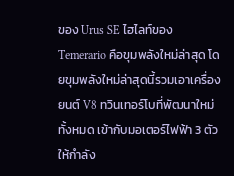ของ Urus SE ไฮไลท์ของ Temerario คือขุมพลังใหม่ล่าสุด โดยขุมพลังใหม่ล่าสุดนี้รวมเอาเครื่องยนต์ V8 ทวินเทอร์โบที่พัฒนาใหม่ทั้งหมด เข้ากับมอเตอร์ไฟฟ้า 3 ตัว ให้กำลัง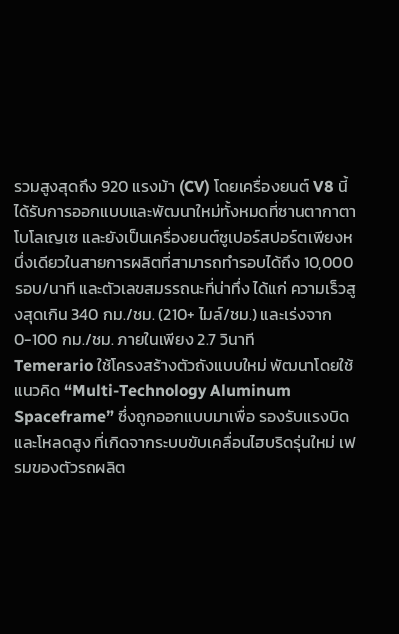รวมสูงสุดถึง 920 แรงม้า (CV) โดยเครื่องยนต์ V8 นี้ได้รับการออกแบบและพัฒนาใหม่ทั้งหมดที่ซานตากาตา โบโลเญเซ และยังเป็นเครื่องยนต์ซูเปอร์สปอร์ตเพียงหนึ่งเดียวในสายการผลิตที่สามารถทำรอบได้ถึง 10,000 รอบ/นาที และตัวเลขสมรรถนะที่น่าทึ่ง ได้แก่ ความเร็วสูงสุดเกิน 340 กม./ชม. (210+ ไมล์/ชม.) และเร่งจาก 0-100 กม./ชม. ภายในเพียง 2.7 วินาที
Temerario ใช้โครงสร้างตัวถังแบบใหม่ พัฒนาโดยใช้แนวคิด “Multi-Technology Aluminum Spaceframe” ซึ่งถูกออกแบบมาเพื่อ รองรับแรงบิดและโหลดสูง ที่เกิดจากระบบขับเคลื่อนไฮบริดรุ่นใหม่ เฟรมของตัวรถผลิต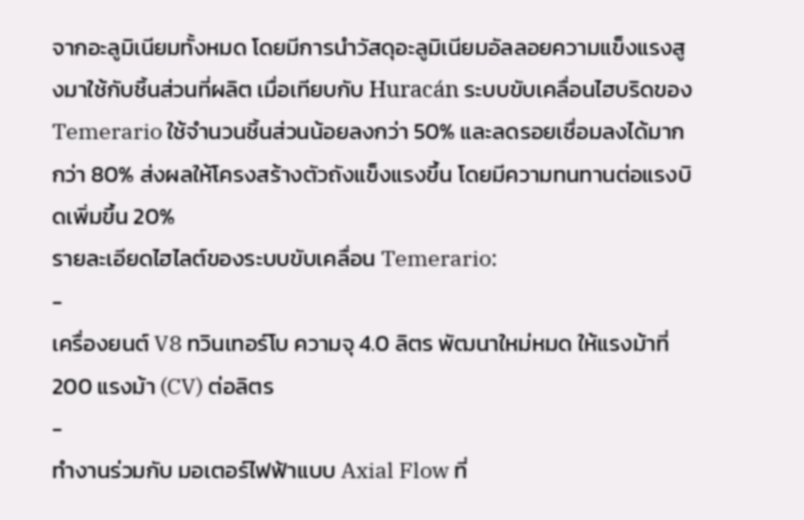จากอะลูมิเนียมทั้งหมด โดยมีการนำวัสดุอะลูมิเนียมอัลลอยความแข็งแรงสูงมาใช้กับชิ้นส่วนที่ผลิต เมื่อเทียบกับ Huracán ระบบขับเคลื่อนไฮบริดของ Temerario ใช้จำนวนชิ้นส่วนน้อยลงกว่า 50% และลดรอยเชื่อมลงได้มากกว่า 80% ส่งผลให้โครงสร้างตัวถังแข็งแรงขึ้น โดยมีความทนทานต่อแรงบิดเพิ่มขึ้น 20%
รายละเอียดไฮไลต์ของระบบขับเคลื่อน Temerario:
-
เครื่องยนต์ V8 ทวินเทอร์โบ ความจุ 4.0 ลิตร พัฒนาใหม่หมด ให้แรงม้าที่ 200 แรงม้า (CV) ต่อลิตร
-
ทำงานร่วมกับ มอเตอร์ไฟฟ้าแบบ Axial Flow ที่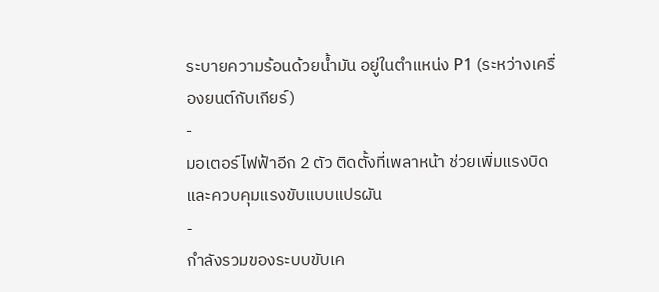ระบายความร้อนด้วยน้ำมัน อยู่ในตำแหน่ง P1 (ระหว่างเครื่องยนต์กับเกียร์)
-
มอเตอร์ไฟฟ้าอีก 2 ตัว ติดตั้งที่เพลาหน้า ช่วยเพิ่มแรงบิดและควบคุมแรงขับแบบแปรผัน
-
กำลังรวมของระบบขับเค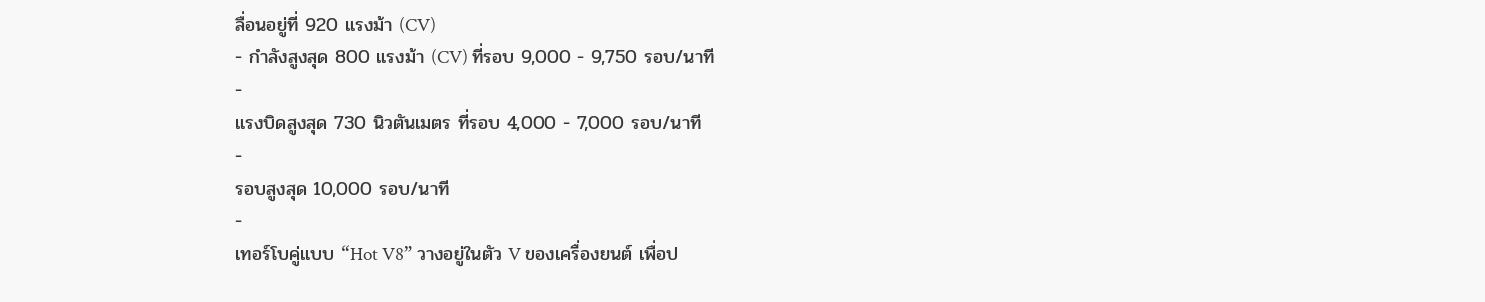ลื่อนอยู่ที่ 920 แรงม้า (CV)
- กำลังสูงสุด 800 แรงม้า (CV) ที่รอบ 9,000 - 9,750 รอบ/นาที
-
แรงบิดสูงสุด 730 นิวตันเมตร ที่รอบ 4,000 - 7,000 รอบ/นาที
-
รอบสูงสุด 10,000 รอบ/นาที
-
เทอร์โบคู่แบบ “Hot V8” วางอยู่ในตัว V ของเครื่องยนต์ เพื่อป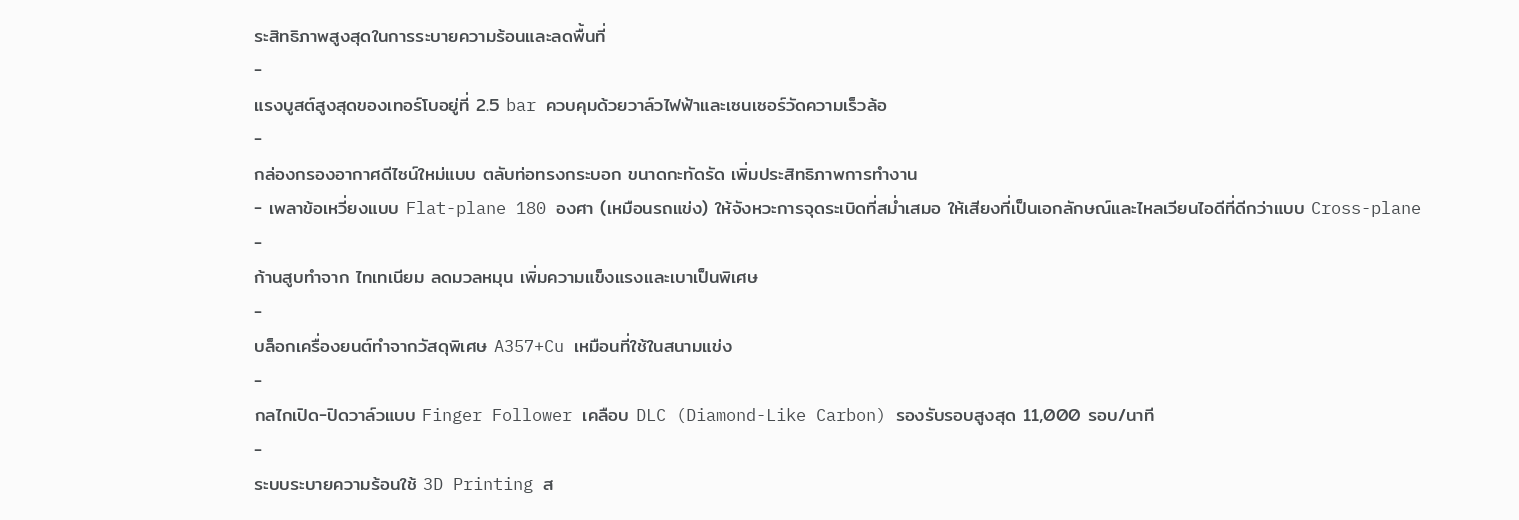ระสิทธิภาพสูงสุดในการระบายความร้อนและลดพื้นที่
-
แรงบูสต์สูงสุดของเทอร์โบอยู่ที่ 2.5 bar ควบคุมด้วยวาล์วไฟฟ้าและเซนเซอร์วัดความเร็วล้อ
-
กล่องกรองอากาศดีไซน์ใหม่แบบ ตลับท่อทรงกระบอก ขนาดกะทัดรัด เพิ่มประสิทธิภาพการทำงาน
- เพลาข้อเหวี่ยงแบบ Flat-plane 180 องศา (เหมือนรถแข่ง) ให้จังหวะการจุดระเบิดที่สม่ำเสมอ ให้เสียงที่เป็นเอกลักษณ์และไหลเวียนไอดีที่ดีกว่าแบบ Cross-plane
-
ก้านสูบทำจาก ไทเทเนียม ลดมวลหมุน เพิ่มความแข็งแรงและเบาเป็นพิเศษ
-
บล็อกเครื่องยนต์ทำจากวัสดุพิเศษ A357+Cu เหมือนที่ใช้ในสนามแข่ง
-
กลไกเปิด-ปิดวาล์วแบบ Finger Follower เคลือบ DLC (Diamond-Like Carbon) รองรับรอบสูงสุด 11,000 รอบ/นาที
-
ระบบระบายความร้อนใช้ 3D Printing ส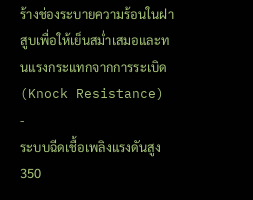ร้างช่องระบายความร้อนในฝาสูบเพื่อให้เย็นสม่ำเสมอและทนแรงกระแทกจากการระเบิด (Knock Resistance)
-
ระบบฉีดเชื้อเพลิงแรงดันสูง 350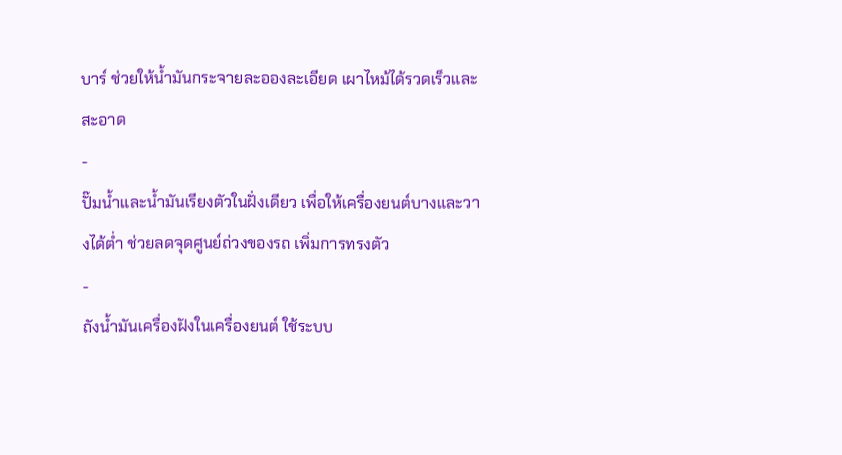บาร์ ช่วยให้น้ำมันกระจายละอองละเอียด เผาไหม้ได้รวดเร็วและสะอาด
-
ปั๊มน้ำและน้ำมันเรียงตัวในฝั่งเดียว เพื่อให้เครื่องยนต์บางและวางได้ต่ำ ช่วยลดจุดศูนย์ถ่วงของรถ เพิ่มการทรงตัว
-
ถังน้ำมันเครื่องฝังในเครื่องยนต์ ใช้ระบบ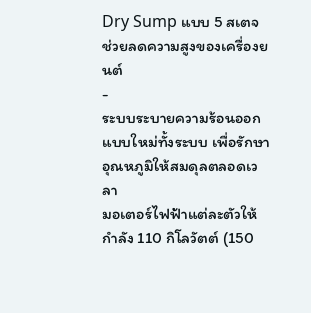Dry Sump แบบ 5 สเตจ ช่วยลดความสูงของเครื่องยนต์
-
ระบบระบายความร้อนออกแบบใหม่ทั้งระบบ เพื่อรักษาอุณหภูมิให้สมดุลตลอดเวลา
มอเตอร์ไฟฟ้าแต่ละตัวให้กำลัง 110 กิโลวัตต์ (150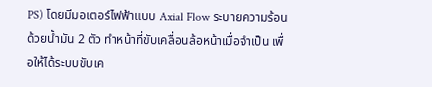PS) โดยมีมอเตอร์ไฟฟ้าแบบ Axial Flow ระบายความร้อนด้วยน้ำมัน 2 ตัว ทำหน้าที่ขับเคลื่อนล้อหน้าเมื่อจำเป็น เพื่อให้ได้ระบบขับเค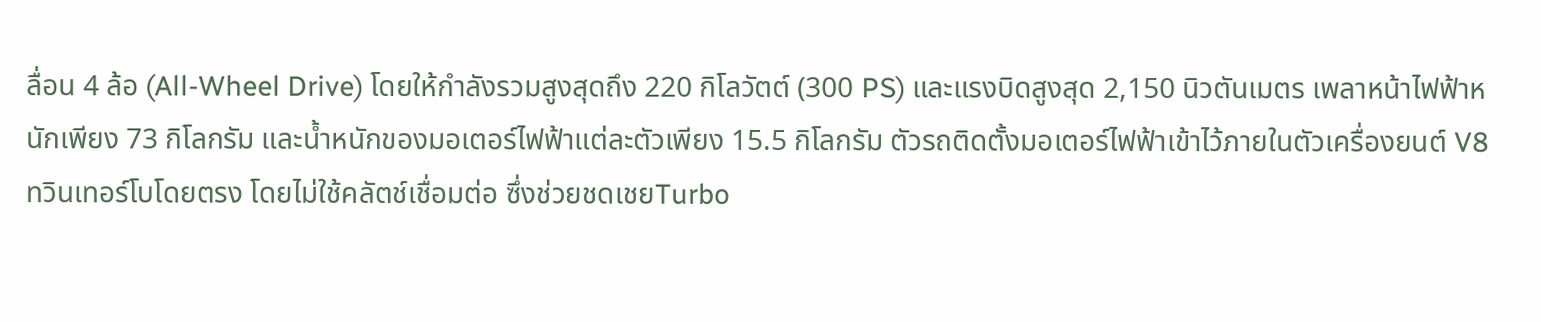ลื่อน 4 ล้อ (All-Wheel Drive) โดยให้กำลังรวมสูงสุดถึง 220 กิโลวัตต์ (300 PS) และแรงบิดสูงสุด 2,150 นิวตันเมตร เพลาหน้าไฟฟ้าหนักเพียง 73 กิโลกรัม และน้ำหนักของมอเตอร์ไฟฟ้าแต่ละตัวเพียง 15.5 กิโลกรัม ตัวรถติดตั้งมอเตอร์ไฟฟ้าเข้าไว้ภายในตัวเครื่องยนต์ V8 ทวินเทอร์โบโดยตรง โดยไม่ใช้คลัตช์เชื่อมต่อ ซึ่งช่วยชดเชยTurbo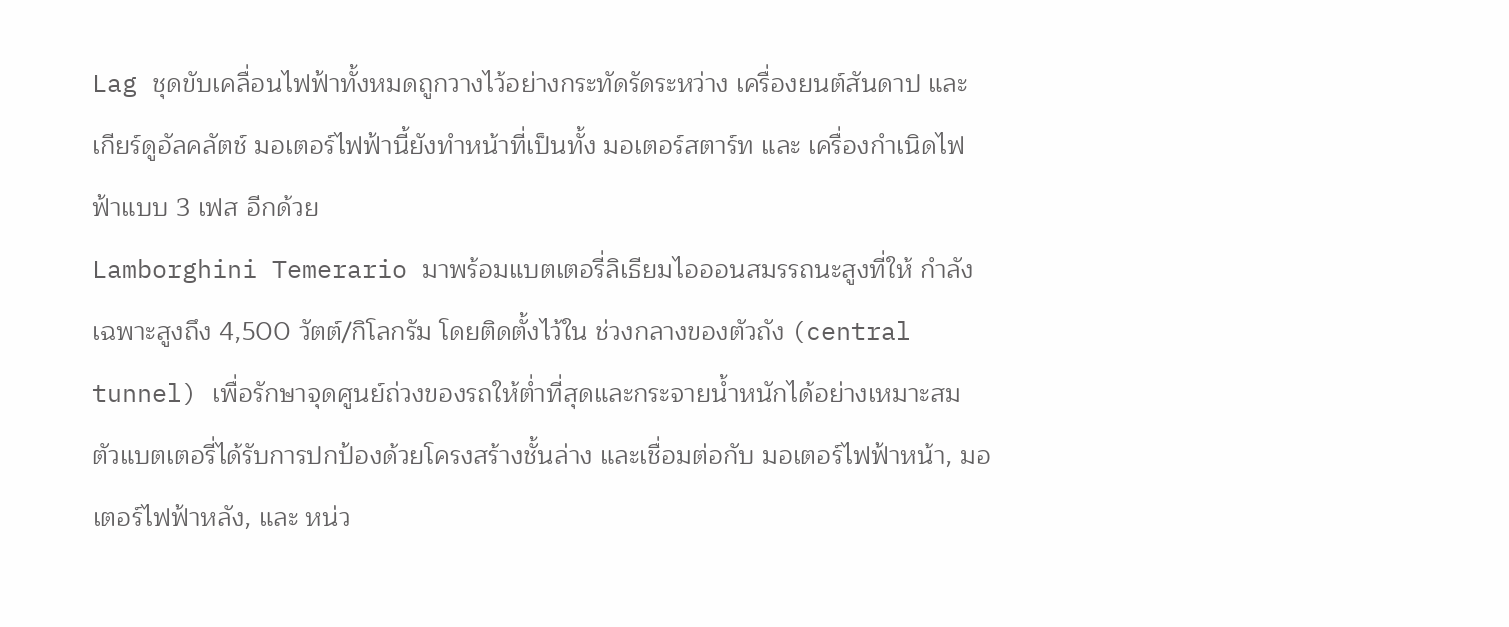Lag ชุดขับเคลื่อนไฟฟ้าทั้งหมดถูกวางไว้อย่างกระทัดรัดระหว่าง เครื่องยนต์สันดาป และ เกียร์ดูอัลคลัตช์ มอเตอร์ไฟฟ้านี้ยังทำหน้าที่เป็นทั้ง มอเตอร์สตาร์ท และ เครื่องกำเนิดไฟฟ้าแบบ 3 เฟส อีกด้วย
Lamborghini Temerario มาพร้อมแบตเตอรี่ลิเธียมไอออนสมรรถนะสูงที่ให้ กำลังเฉพาะสูงถึง 4,500 วัตต์/กิโลกรัม โดยติดตั้งไว้ใน ช่วงกลางของตัวถัง (central tunnel) เพื่อรักษาจุดศูนย์ถ่วงของรถให้ต่ำที่สุดและกระจายน้ำหนักได้อย่างเหมาะสม ตัวแบตเตอรี่ได้รับการปกป้องด้วยโครงสร้างชั้นล่าง และเชื่อมต่อกับ มอเตอร์ไฟฟ้าหน้า, มอเตอร์ไฟฟ้าหลัง, และ หน่ว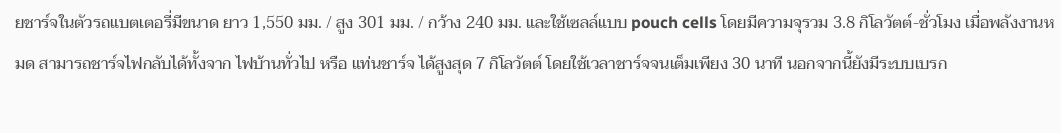ยชาร์จในตัวรถแบตเตอรี่มีขนาด ยาว 1,550 มม. / สูง 301 มม. / กว้าง 240 มม. และใช้เซลล์แบบ pouch cells โดยมีความจุรวม 3.8 กิโลวัตต์-ชั่วโมง เมื่อพลังงานหมด สามารถชาร์จไฟกลับได้ทั้งจาก ไฟบ้านทั่วไป หรือ แท่นชาร์จ ได้สูงสุด 7 กิโลวัตต์ โดยใช้เวลาชาร์จจนเต็มเพียง 30 นาที นอกจากนี้ยังมีระบบเบรก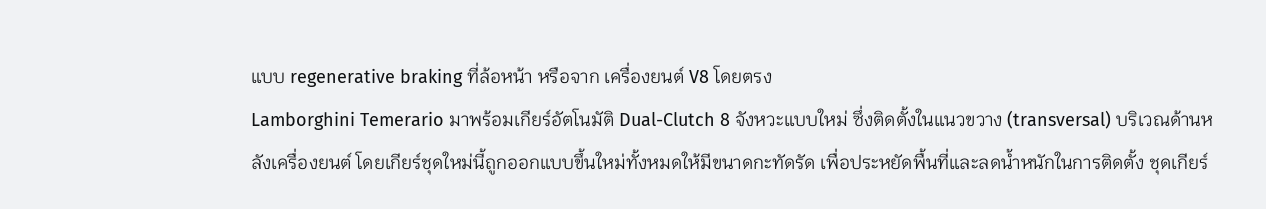แบบ regenerative braking ที่ล้อหน้า หรือจาก เครื่องยนต์ V8 โดยตรง
Lamborghini Temerario มาพร้อมเกียร์อัตโนมัติ Dual-Clutch 8 จังหวะแบบใหม่ ซึ่งติดตั้งในแนวขวาง (transversal) บริเวณด้านหลังเครื่องยนต์ โดยเกียร์ชุดใหม่นี้ถูกออกแบบขึ้นใหม่ทั้งหมดให้มีขนาดกะทัดรัด เพื่อประหยัดพื้นที่และลดน้ำหนักในการติดตั้ง ชุดเกียร์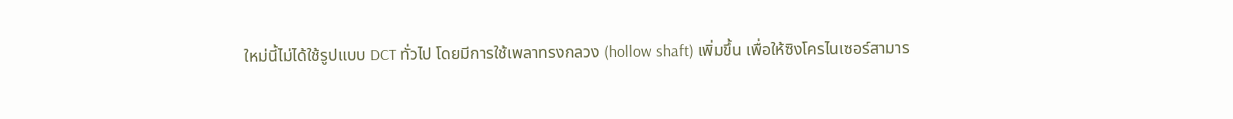ใหม่นี้ไม่ได้ใช้รูปแบบ DCT ทั่วไป โดยมีการใช้เพลาทรงกลวง (hollow shaft) เพิ่มขึ้น เพื่อให้ซิงโครไนเซอร์สามาร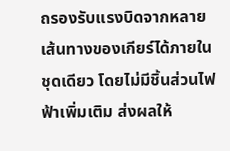ถรองรับแรงบิดจากหลายเส้นทางของเกียร์ได้ภายในชุดเดียว โดยไม่มีชิ้นส่วนไฟฟ้าเพิ่มเติม ส่งผลให้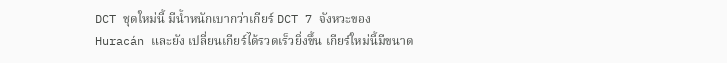DCT ชุดใหม่นี้ มีน้ำหนักเบากว่าเกียร์ DCT 7 จังหวะของ Huracán และยัง เปลี่ยนเกียร์ได้รวดเร็วยิ่งขึ้น เกียร์ใหม่นี้มีขนาด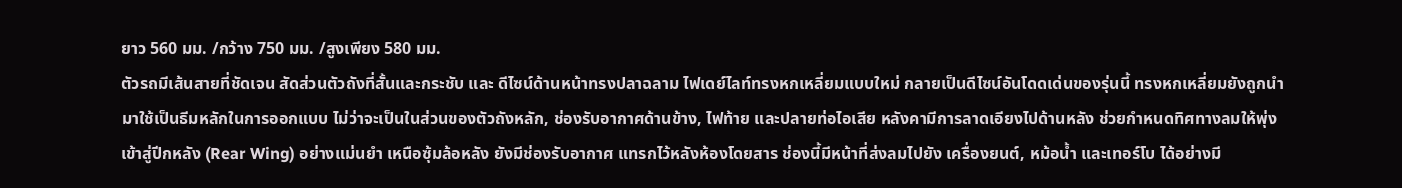ยาว 560 มม. /กว้าง 750 มม. /สูงเพียง 580 มม.
ตัวรถมีเส้นสายที่ชัดเจน สัดส่วนตัวถังที่สั้นและกระชับ และ ดีไซน์ด้านหน้าทรงปลาฉลาม ไฟเดย์ไลท์ทรงหกเหลี่ยมแบบใหม่ กลายเป็นดีไซน์อันโดดเด่นของรุ่นนี้ ทรงหกเหลี่ยมยังถูกนำมาใช้เป็นธีมหลักในการออกแบบ ไม่ว่าจะเป็นในส่วนของตัวถังหลัก, ช่องรับอากาศด้านข้าง, ไฟท้าย และปลายท่อไอเสีย หลังคามีการลาดเอียงไปด้านหลัง ช่วยกำหนดทิศทางลมให้พุ่งเข้าสู่ปีกหลัง (Rear Wing) อย่างแม่นยำ เหนือซุ้มล้อหลัง ยังมีช่องรับอากาศ แทรกไว้หลังห้องโดยสาร ช่องนี้มีหน้าที่ส่งลมไปยัง เครื่องยนต์, หม้อน้ำ และเทอร์โบ ได้อย่างมี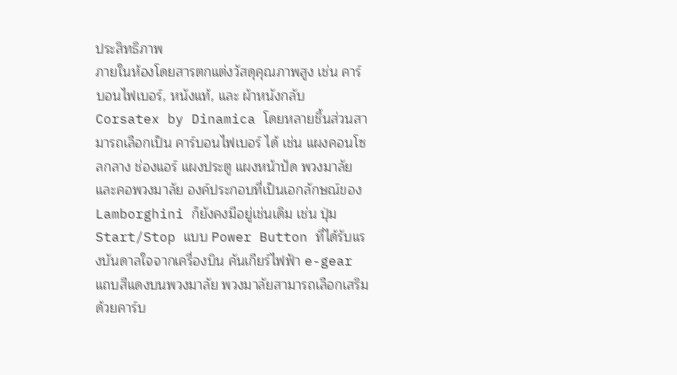ประสิทธิภาพ
ภายในห้องโดยสารตกแต่งวัสดุคุณภาพสูง เช่น คาร์บอนไฟเบอร์, หนังแท้, และ ผ้าหนังกลับ Corsatex by Dinamica โดยหลายชิ้นส่วนสามารถเลือกเป็น คาร์บอนไฟเบอร์ ได้ เช่น แผงคอนโซลกลาง ช่องแอร์ แผงประตู แผงหน้าปัด พวงมาลัย และคอพวงมาลัย องค์ประกอบที่เป็นเอกลักษณ์ของ Lamborghini ก็ยังคงมีอยู่เช่นเดิม เช่น ปุ่ม Start/Stop แบบ Power Button ที่ได้รับแรงบันดาลใจจากเครื่องบิน คันเกียร์ไฟฟ้า e-gear แถบสีแดงบนพวงมาลัย พวงมาลัยสามารถเลือกเสริมด้วยคาร์บ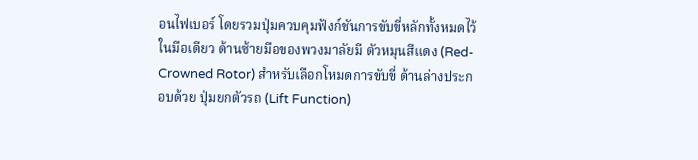อนไฟเบอร์ โดยรวมปุ่มควบคุมฟังก์ชันการขับขี่หลักทั้งหมดไว้ในมือเดียว ด้านซ้ายมือของพวงมาลัยมี ตัวหมุนสีแดง (Red-Crowned Rotor) สำหรับเลือกโหมดการขับขี่ ด้านล่างประกอบด้วย ปุ่มยกตัวรถ (Lift Function)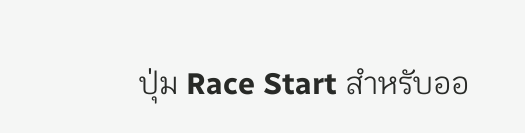ปุ่ม Race Start สำหรับออ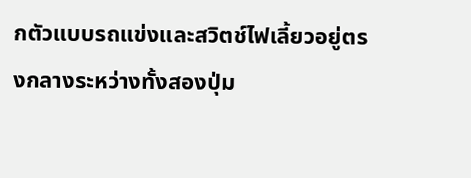กตัวแบบรถแข่งและสวิตช์ไฟเลี้ยวอยู่ตรงกลางระหว่างทั้งสองปุ่ม